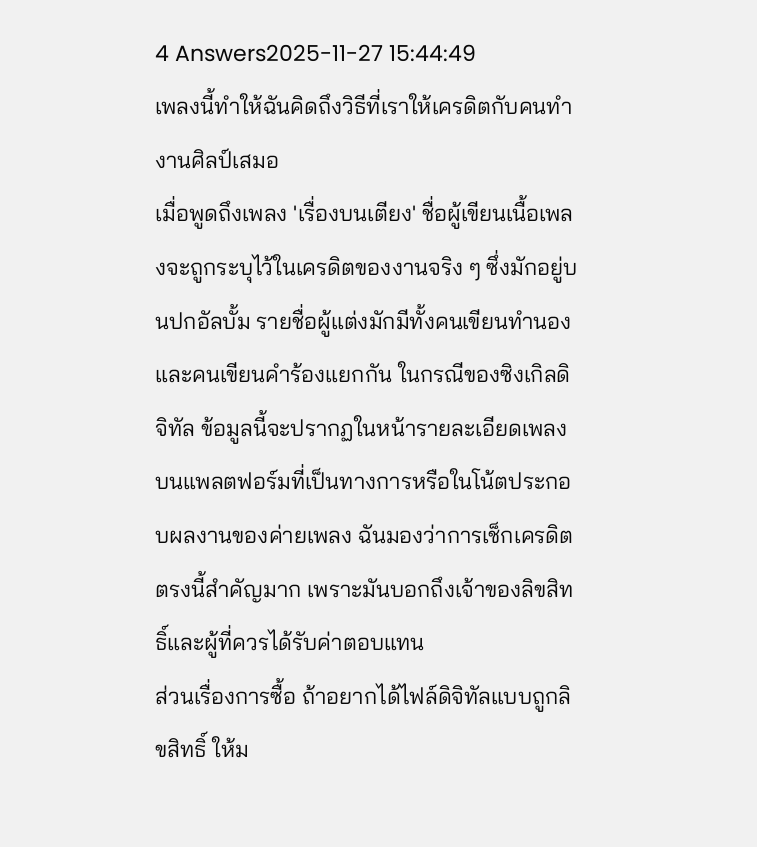4 Answers2025-11-27 15:44:49
เพลงนี้ทำให้ฉันคิดถึงวิธีที่เราให้เครดิตกับคนทำงานศิลป์เสมอ
เมื่อพูดถึงเพลง 'เรื่องบนเตียง' ชื่อผู้เขียนเนื้อเพลงจะถูกระบุไว้ในเครดิตของงานจริง ๆ ซึ่งมักอยู่บนปกอัลบั้ม รายชื่อผู้แต่งมักมีทั้งคนเขียนทำนองและคนเขียนคำร้องแยกกัน ในกรณีของซิงเกิลดิจิทัล ข้อมูลนี้จะปรากฏในหน้ารายละเอียดเพลงบนแพลตฟอร์มที่เป็นทางการหรือในโน้ตประกอบผลงานของค่ายเพลง ฉันมองว่าการเช็กเครดิตตรงนี้สำคัญมาก เพราะมันบอกถึงเจ้าของลิขสิทธิ์และผู้ที่ควรได้รับค่าตอบแทน
ส่วนเรื่องการซื้อ ถ้าอยากได้ไฟล์ดิจิทัลแบบถูกลิขสิทธิ์ ให้ม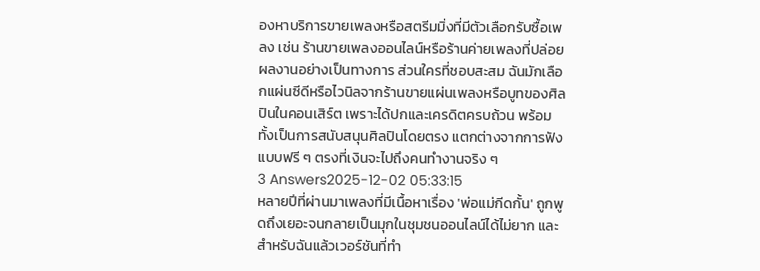องหาบริการขายเพลงหรือสตรีมมิ่งที่มีตัวเลือกรับซื้อเพลง เช่น ร้านขายเพลงออนไลน์หรือร้านค่ายเพลงที่ปล่อยผลงานอย่างเป็นทางการ ส่วนใครที่ชอบสะสม ฉันมักเลือกแผ่นซีดีหรือไวนิลจากร้านขายแผ่นเพลงหรือบูทของศิลปินในคอนเสิร์ต เพราะได้ปกและเครดิตครบถ้วน พร้อมทั้งเป็นการสนับสนุนศิลปินโดยตรง แตกต่างจากการฟังแบบฟรี ๆ ตรงที่เงินจะไปถึงคนทำงานจริง ๆ
3 Answers2025-12-02 05:33:15
หลายปีที่ผ่านมาเพลงที่มีเนื้อหาเรื่อง 'พ่อแม่กีดกั้น' ถูกพูดถึงเยอะจนกลายเป็นมุกในชุมชนออนไลน์ได้ไม่ยาก และสำหรับฉันแล้วเวอร์ชันที่ทำ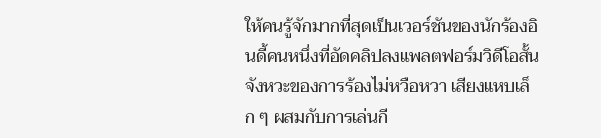ให้คนรู้จักมากที่สุดเป็นเวอร์ชันของนักร้องอินดี้คนหนึ่งที่อัดคลิปลงแพลตฟอร์มวิดีโอสั้น จังหวะของการร้องไม่หวือหวา เสียงแหบเล็ก ๆ ผสมกับการเล่นกี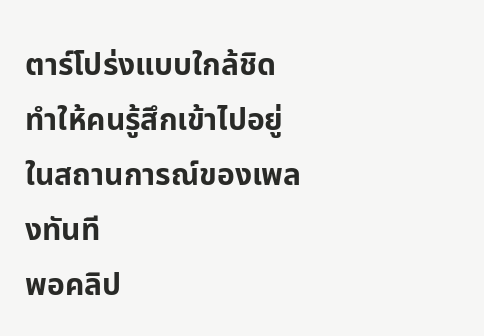ตาร์โปร่งแบบใกล้ชิดทำให้คนรู้สึกเข้าไปอยู่ในสถานการณ์ของเพลงทันที
พอคลิป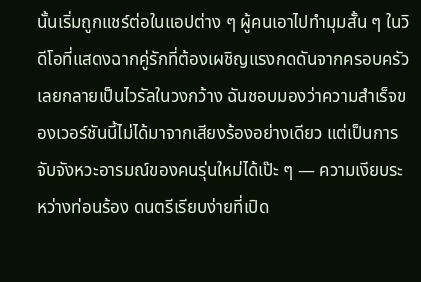นั้นเริ่มถูกแชร์ต่อในแอปต่าง ๆ ผู้คนเอาไปทำมุมสั้น ๆ ในวิดีโอที่แสดงฉากคู่รักที่ต้องเผชิญแรงกดดันจากครอบครัว เลยกลายเป็นไวรัลในวงกว้าง ฉันชอบมองว่าความสำเร็จของเวอร์ชันนี้ไม่ได้มาจากเสียงร้องอย่างเดียว แต่เป็นการจับจังหวะอารมณ์ของคนรุ่นใหม่ได้เป๊ะ ๆ — ความเงียบระหว่างท่อนร้อง ดนตรีเรียบง่ายที่เปิด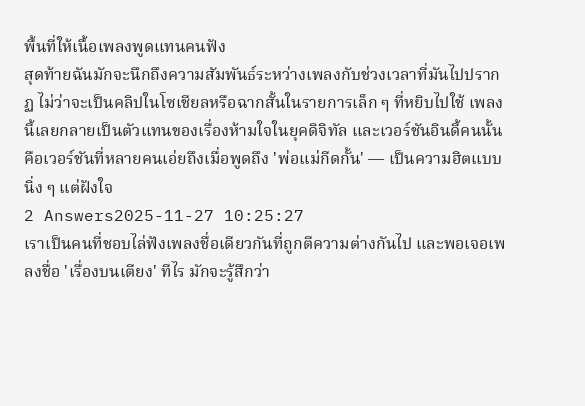พื้นที่ให้เนื้อเพลงพูดแทนคนฟัง
สุดท้ายฉันมักจะนึกถึงความสัมพันธ์ระหว่างเพลงกับช่วงเวลาที่มันไปปรากฏ ไม่ว่าจะเป็นคลิปในโซเชียลหรือฉากสั้นในรายการเล็ก ๆ ที่หยิบไปใช้ เพลงนี้เลยกลายเป็นตัวแทนของเรื่องห้ามใจในยุคดิจิทัล และเวอร์ชันอินดี้คนนั้นคือเวอร์ชันที่หลายคนเอ่ยถึงเมื่อพูดถึง 'พ่อแม่กีดกั้น' — เป็นความฮิตแบบนิ่ง ๆ แต่ฝังใจ
2 Answers2025-11-27 10:25:27
เราเป็นคนที่ชอบไล่ฟังเพลงชื่อเดียวกันที่ถูกตีความต่างกันไป และพอเจอเพลงชื่อ 'เรื่องบนเตียง' ทีไร มักจะรู้สึกว่า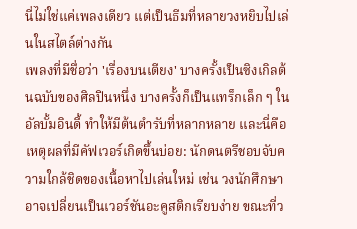นี่ไม่ใช่แค่เพลงเดียว แต่เป็นธีมที่หลายวงหยิบไปเล่นในสไตล์ต่างกัน
เพลงที่มีชื่อว่า 'เรื่องบนเตียง' บางครั้งเป็นซิงเกิลต้นฉบับของศิลปินหนึ่ง บางครั้งก็เป็นแทร็กเล็ก ๆ ในอัลบั้มอินดี้ ทำให้มีต้นตำรับที่หลากหลาย และนี่คือเหตุผลที่มีคัฟเวอร์เกิดขึ้นบ่อย: นักดนตรีชอบจับความใกล้ชิดของเนื้อหาไปเล่นใหม่ เช่น วงนักศึกษาอาจเปลี่ยนเป็นเวอร์ชันอะคูสติกเรียบง่าย ขณะที่ว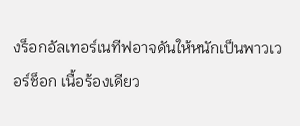งร็อกอัลเทอร์เนทีฟอาจดันให้หนักเป็นพาวเวอร์ช็อก เนื้อร้องเดียว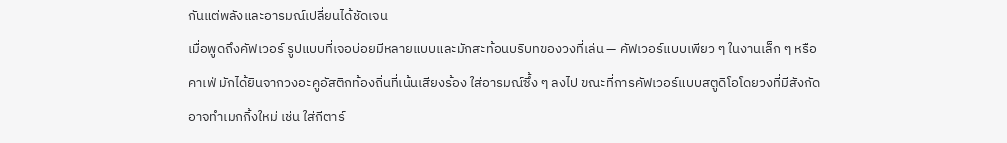กันแต่พลังและอารมณ์เปลี่ยนได้ชัดเจน
เมื่อพูดถึงคัฟเวอร์ รูปแบบที่เจอบ่อยมีหลายแบบและมักสะท้อนบริบทของวงที่เล่น — คัฟเวอร์แบบเพียว ๆ ในงานเล็ก ๆ หรือคาเฟ่ มักได้ยินจากวงอะคูอัสติกท้องถิ่นที่เน้นเสียงร้อง ใส่อารมณ์ซึ้ง ๆ ลงไป ขณะที่การคัฟเวอร์แบบสตูดิโอโดยวงที่มีสังกัดอาจทำเมกกิ้งใหม่ เช่น ใส่กีตาร์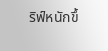ริฟ์หนักขึ้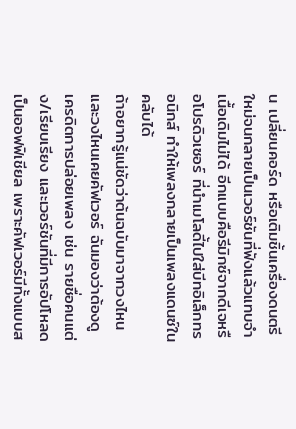น เปลี่ยนคอร์ด หรือเติมชิ้นเครื่องดนตรีใหม่จนกลายเป็นเวอร์ชันที่ฟังแล้วแทบจำเนื้อเดิมไม่ได้ อีกแบบคือรีมิกซ์จากดีเจหรือโปรดิวเซอร์ ที่นำเมโลดี้ไปใส่บีทอิเล็กทรอนิกส์ ทำให้เพลงกลายเป็นเพลงแดนซ์ในคลับได้
ถ้าอยากรู้แน่ชัดว่าต้นฉบับมาจากวงไหนและวงไหนเคยคัฟเวอร์ ฉันมองว่าต้องดูเครดิตการปล่อยเพลง เช่น รายชื่อคนแต่ง/เรียบเรียง และเวอร์ชันที่มีการอัปโหลดเป็นออฟฟิเชียล เพราะคัฟเวอร์มีทั้งแบบส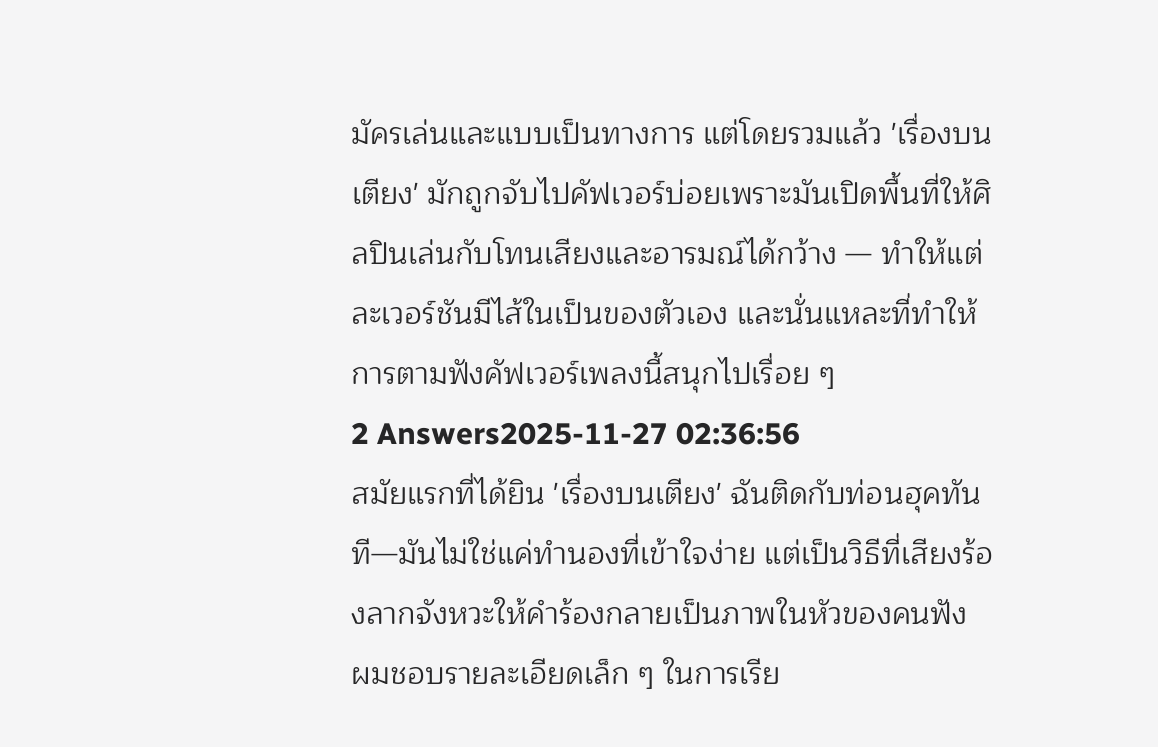มัครเล่นและแบบเป็นทางการ แต่โดยรวมแล้ว 'เรื่องบนเตียง' มักถูกจับไปคัฟเวอร์บ่อยเพราะมันเปิดพื้นที่ให้ศิลปินเล่นกับโทนเสียงและอารมณ์ได้กว้าง — ทำให้แต่ละเวอร์ชันมีไส้ในเป็นของตัวเอง และนั่นแหละที่ทำให้การตามฟังคัฟเวอร์เพลงนี้สนุกไปเรื่อย ๆ
2 Answers2025-11-27 02:36:56
สมัยแรกที่ได้ยิน 'เรื่องบนเตียง' ฉันติดกับท่อนฮุคทันที—มันไม่ใช่แค่ทำนองที่เข้าใจง่าย แต่เป็นวิธีที่เสียงร้องลากจังหวะให้คำร้องกลายเป็นภาพในหัวของคนฟัง ผมชอบรายละเอียดเล็ก ๆ ในการเรีย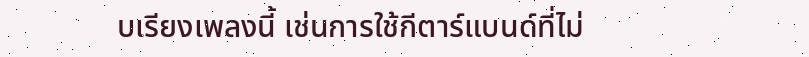บเรียงเพลงนี้ เช่นการใช้กีตาร์แบนด์ที่ไม่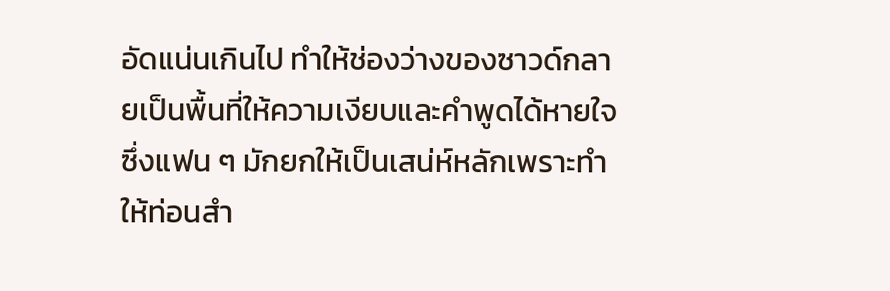อัดแน่นเกินไป ทำให้ช่องว่างของซาวด์กลายเป็นพื้นที่ให้ความเงียบและคำพูดได้หายใจ ซึ่งแฟน ๆ มักยกให้เป็นเสน่ห์หลักเพราะทำให้ท่อนสำ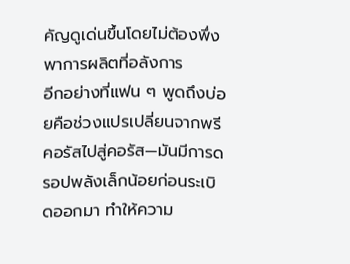คัญดูเด่นขึ้นโดยไม่ต้องพึ่งพาการผลิตที่อลังการ
อีกอย่างที่แฟน ๆ พูดถึงบ่อยคือช่วงแปรเปลี่ยนจากพรีคอรัสไปสู่คอรัส—มันมีการดรอปพลังเล็กน้อยก่อนระเบิดออกมา ทำให้ความ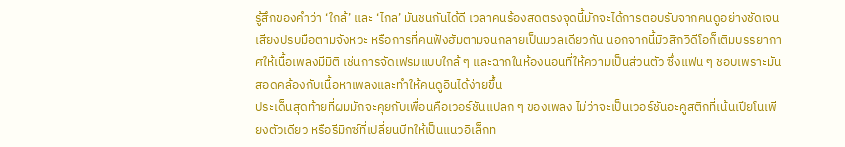รู้สึกของคำว่า ‘ใกล้’ และ ‘ไกล’ มันชนกันได้ดี เวลาคนร้องสดตรงจุดนี้มักจะได้การตอบรับจากคนดูอย่างชัดเจน เสียงปรบมือตามจังหวะ หรือการที่คนฟังฮัมตามจนกลายเป็นมวลเดียวกัน นอกจากนี้มิวสิกวิดีโอก็เติมบรรยากาศให้เนื้อเพลงมีมิติ เช่นการจัดเฟรมแบบใกล้ ๆ และฉากในห้องนอนที่ให้ความเป็นส่วนตัว ซึ่งแฟน ๆ ชอบเพราะมันสอดคล้องกับเนื้อหาเพลงและทำให้คนดูอินได้ง่ายขึ้น
ประเด็นสุดท้ายที่ผมมักจะคุยกับเพื่อนคือเวอร์ชันแปลก ๆ ของเพลง ไม่ว่าจะเป็นเวอร์ชันอะคูสติกที่เน้นเปียโนเพียงตัวเดียว หรือรีมิกซ์ที่เปลี่ยนบีทให้เป็นแนวอิเล็กท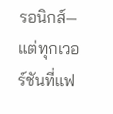รอนิกส์—แต่ทุกเวอร์ชันที่แฟ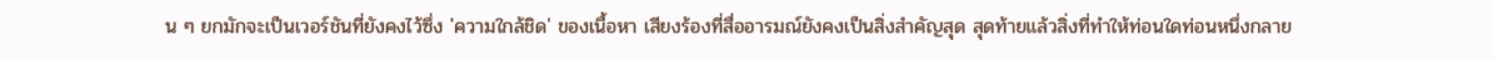น ๆ ยกมักจะเป็นเวอร์ชันที่ยังคงไว้ซึ่ง 'ความใกล้ชิด' ของเนื้อหา เสียงร้องที่สื่ออารมณ์ยังคงเป็นสิ่งสำคัญสุด สุดท้ายแล้วสิ่งที่ทำให้ท่อนใดท่อนหนึ่งกลาย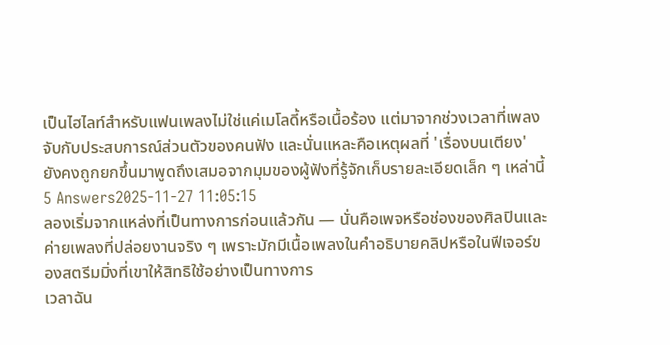เป็นไฮไลท์สำหรับแฟนเพลงไม่ใช่แค่เมโลดี้หรือเนื้อร้อง แต่มาจากช่วงเวลาที่เพลงจับกับประสบการณ์ส่วนตัวของคนฟัง และนั่นแหละคือเหตุผลที่ 'เรื่องบนเตียง' ยังคงถูกยกขึ้นมาพูดถึงเสมอจากมุมของผู้ฟังที่รู้จักเก็บรายละเอียดเล็ก ๆ เหล่านี้
5 Answers2025-11-27 11:05:15
ลองเริ่มจากแหล่งที่เป็นทางการก่อนแล้วกัน — นั่นคือเพจหรือช่องของศิลปินและค่ายเพลงที่ปล่อยงานจริง ๆ เพราะมักมีเนื้อเพลงในคำอธิบายคลิปหรือในฟีเจอร์ของสตรีมมิ่งที่เขาให้สิทธิใช้อย่างเป็นทางการ
เวลาฉัน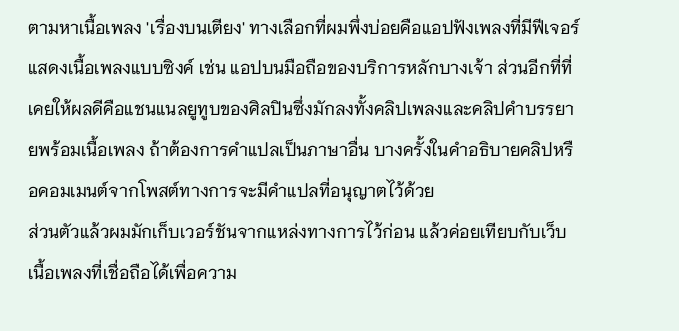ตามหาเนื้อเพลง 'เรื่องบนเตียง' ทางเลือกที่ผมพึ่งบ่อยคือแอปฟังเพลงที่มีฟีเจอร์แสดงเนื้อเพลงแบบซิงค์ เช่น แอปบนมือถือของบริการหลักบางเจ้า ส่วนอีกที่ที่เคยให้ผลดีคือแชนแนลยูทูบของศิลปินซึ่งมักลงทั้งคลิปเพลงและคลิปคำบรรยายพร้อมเนื้อเพลง ถ้าต้องการคำแปลเป็นภาษาอื่น บางครั้งในคำอธิบายคลิปหรือคอมเมนต์จากโพสต์ทางการจะมีคำแปลที่อนุญาตไว้ด้วย
ส่วนตัวแล้วผมมักเก็บเวอร์ชันจากแหล่งทางการไว้ก่อน แล้วค่อยเทียบกับเว็บเนื้อเพลงที่เชื่อถือได้เพื่อความ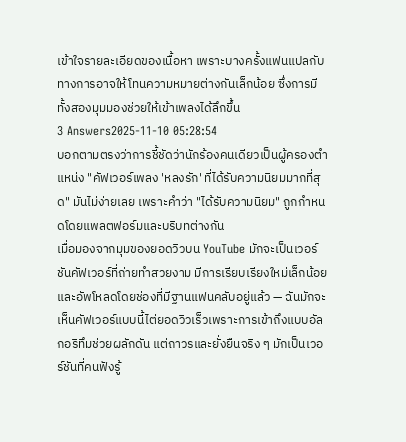เข้าใจรายละเอียดของเนื้อหา เพราะบางครั้งแฟนแปลกับทางการอาจให้โทนความหมายต่างกันเล็กน้อย ซึ่งการมีทั้งสองมุมมองช่วยให้เข้าเพลงได้ลึกขึ้น
3 Answers2025-11-10 05:28:54
บอกตามตรงว่าการชี้ชัดว่านักร้องคนเดียวเป็นผู้ครองตำแหน่ง "คัฟเวอร์เพลง 'หลงรัก' ที่ได้รับความนิยมมากที่สุด" มันไม่ง่ายเลย เพราะคำว่า "ได้รับความนิยม" ถูกกำหนดโดยแพลตฟอร์มและบริบทต่างกัน
เมื่อมองจากมุมของยอดวิวบน YouTube มักจะเป็นเวอร์ชันคัฟเวอร์ที่ถ่ายทำสวยงาม มีการเรียบเรียงใหม่เล็กน้อย และอัพโหลดโดยช่องที่มีฐานแฟนคลับอยู่แล้ว — ฉันมักจะเห็นคัฟเวอร์แบบนี้ไต่ยอดวิวเร็วเพราะการเข้าถึงแบบอัลกอริทึมช่วยผลักดัน แต่ถาวรและยั่งยืนจริง ๆ มักเป็นเวอร์ชันที่คนฟังรู้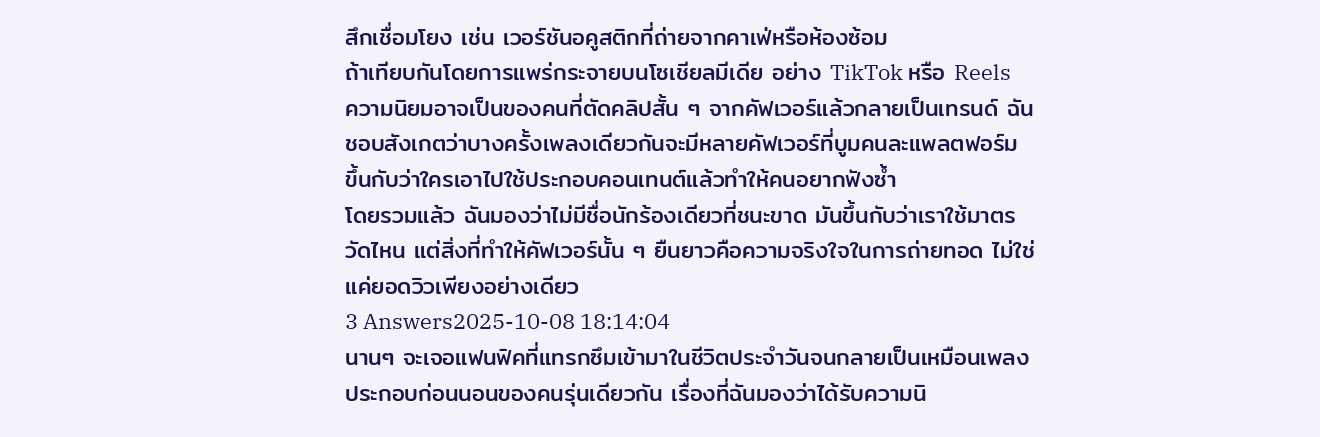สึกเชื่อมโยง เช่น เวอร์ชันอคูสติกที่ถ่ายจากคาเฟ่หรือห้องซ้อม
ถ้าเทียบกันโดยการแพร่กระจายบนโซเชียลมีเดีย อย่าง TikTok หรือ Reels ความนิยมอาจเป็นของคนที่ตัดคลิปสั้น ๆ จากคัฟเวอร์แล้วกลายเป็นเทรนด์ ฉันชอบสังเกตว่าบางครั้งเพลงเดียวกันจะมีหลายคัฟเวอร์ที่บูมคนละแพลตฟอร์ม ขึ้นกับว่าใครเอาไปใช้ประกอบคอนเทนต์แล้วทำให้คนอยากฟังซ้ำ
โดยรวมแล้ว ฉันมองว่าไม่มีชื่อนักร้องเดียวที่ชนะขาด มันขึ้นกับว่าเราใช้มาตรวัดไหน แต่สิ่งที่ทำให้คัฟเวอร์นั้น ๆ ยืนยาวคือความจริงใจในการถ่ายทอด ไม่ใช่แค่ยอดวิวเพียงอย่างเดียว
3 Answers2025-10-08 18:14:04
นานๆ จะเจอแฟนฟิคที่แทรกซึมเข้ามาในชีวิตประจำวันจนกลายเป็นเหมือนเพลงประกอบก่อนนอนของคนรุ่นเดียวกัน เรื่องที่ฉันมองว่าได้รับความนิ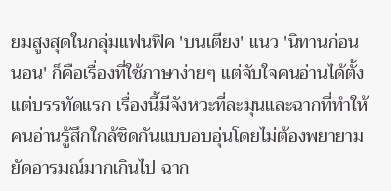ยมสูงสุดในกลุ่มแฟนฟิค 'บนเตียง' แนว 'นิทานก่อนนอน' ก็คือเรื่องที่ใช้ภาษาง่ายๆ แต่จับใจคนอ่านได้ตั้งแต่บรรทัดแรก เรื่องนี้มีจังหวะที่ละมุนและฉากที่ทำให้คนอ่านรู้สึกใกล้ชิดกันแบบอบอุ่นโดยไม่ต้องพยายามยัดอารมณ์มากเกินไป ฉาก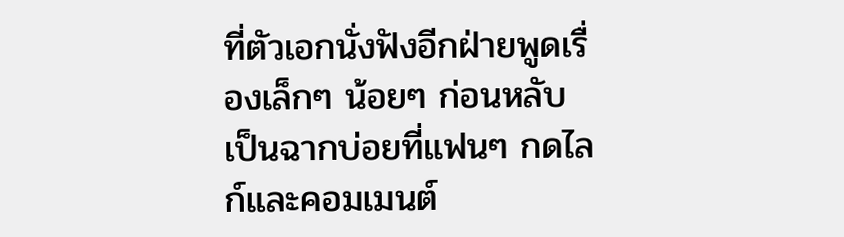ที่ตัวเอกนั่งฟังอีกฝ่ายพูดเรื่องเล็กๆ น้อยๆ ก่อนหลับ เป็นฉากบ่อยที่แฟนๆ กดไลก์และคอมเมนต์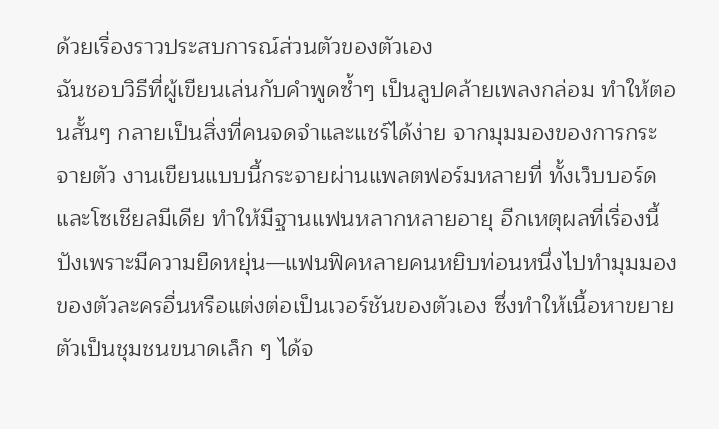ด้วยเรื่องราวประสบการณ์ส่วนตัวของตัวเอง
ฉันชอบวิธีที่ผู้เขียนเล่นกับคำพูดซ้ำๆ เป็นลูปคล้ายเพลงกล่อม ทำให้ตอนสั้นๆ กลายเป็นสิ่งที่คนจดจำและแชร์ได้ง่าย จากมุมมองของการกระจายตัว งานเขียนแบบนี้กระจายผ่านแพลตฟอร์มหลายที่ ทั้งเว็บบอร์ดและโซเชียลมีเดีย ทำให้มีฐานแฟนหลากหลายอายุ อีกเหตุผลที่เรื่องนี้ปังเพราะมีความยืดหยุ่น—แฟนฟิคหลายคนหยิบท่อนหนึ่งไปทำมุมมองของตัวละครอื่นหรือแต่งต่อเป็นเวอร์ชันของตัวเอง ซึ่งทำให้เนื้อหาขยายตัวเป็นชุมชนขนาดเล็ก ๆ ได้จ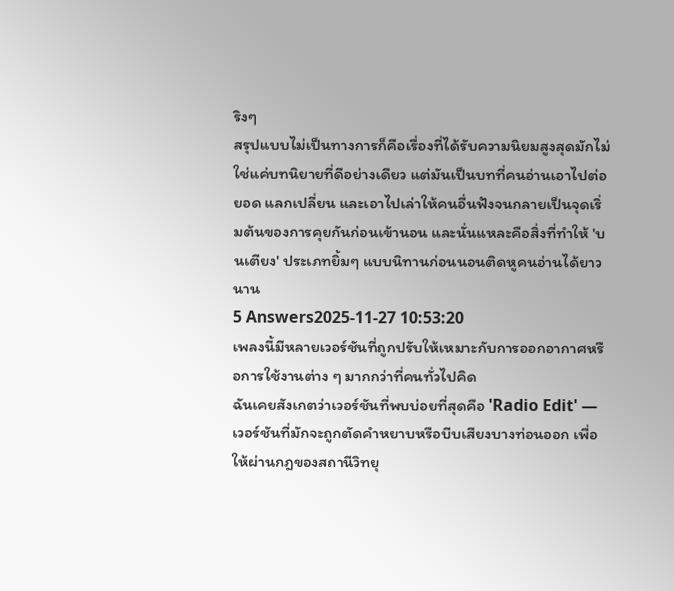ริงๆ
สรุปแบบไม่เป็นทางการก็คือเรื่องที่ได้รับความนิยมสูงสุดมักไม่ใช่แค่บทนิยายที่ดีอย่างเดียว แต่มันเป็นบทที่คนอ่านเอาไปต่อยอด แลกเปลี่ยน และเอาไปเล่าให้คนอื่นฟังจนกลายเป็นจุดเริ่มต้นของการคุยกันก่อนเข้านอน และนั่นแหละคือสิ่งที่ทำให้ 'บนเตียง' ประเภทยิ้มๆ แบบนิทานก่อนนอนติดหูคนอ่านได้ยาวนาน
5 Answers2025-11-27 10:53:20
เพลงนี้มีหลายเวอร์ชันที่ถูกปรับให้เหมาะกับการออกอากาศหรือการใช้งานต่าง ๆ มากกว่าที่คนทั่วไปคิด
ฉันเคยสังเกตว่าเวอร์ชันที่พบบ่อยที่สุดคือ 'Radio Edit' — เวอร์ชันที่มักจะถูกตัดคำหยาบหรือบีบเสียงบางท่อนออก เพื่อให้ผ่านกฎของสถานีวิทยุ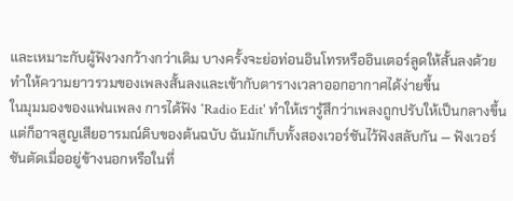และเหมาะกับผู้ฟังวงกว้างกว่าเดิม บางครั้งจะย่อท่อนอินโทรหรืออินเตอร์ลูดให้สั้นลงด้วย ทำให้ความยาวรวมของเพลงสั้นลงและเข้ากับตารางเวลาออกอากาศได้ง่ายขึ้น
ในมุมมองของแฟนเพลง การได้ฟัง 'Radio Edit' ทำให้เรารู้สึกว่าเพลงถูกปรับให้เป็นกลางขึ้น แต่ก็อาจสูญเสียอารมณ์ดิบของต้นฉบับ ฉันมักเก็บทั้งสองเวอร์ชันไว้ฟังสลับกัน — ฟังเวอร์ชันตัดเมื่ออยู่ข้างนอกหรือในที่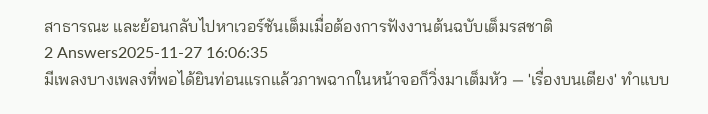สาธารณะ และย้อนกลับไปหาเวอร์ชันเต็มเมื่อต้องการฟังงานต้นฉบับเต็มรสชาติ
2 Answers2025-11-27 16:06:35
มีเพลงบางเพลงที่พอได้ยินท่อนแรกแล้วภาพฉากในหน้าจอก็วิ่งมาเต็มหัว — 'เรื่องบนเตียง' ทำแบบ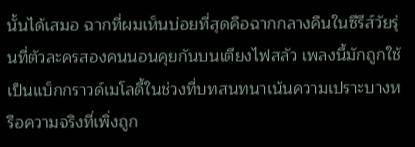นั้นได้เสมอ ฉากที่ผมเห็นบ่อยที่สุดคือฉากกลางคืนในซีรีส์วัยรุ่นที่ตัวละครสองคนนอนคุยกันบนเตียงไฟสลัว เพลงนี้มักถูกใช้เป็นแบ็กกราวด์เมโลดี้ในช่วงที่บทสนทนาเน้นความเปราะบางหรือความจริงที่เพิ่งถูก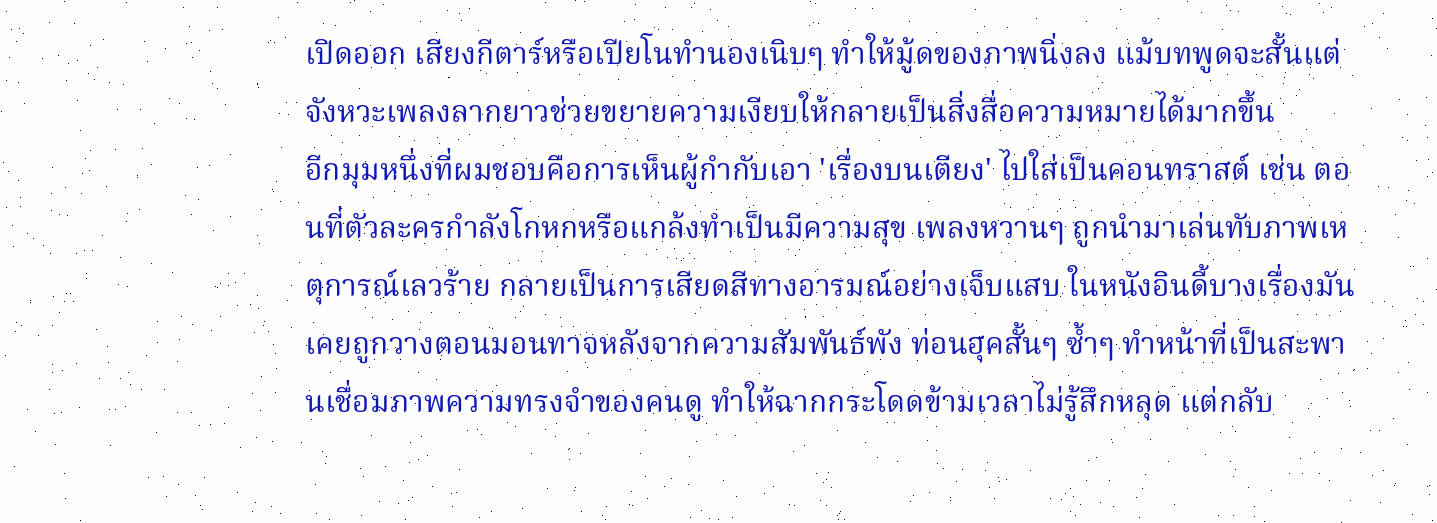เปิดออก เสียงกีตาร์หรือเปียโนทำนองเนิบๆ ทำให้มู้ดของภาพนิ่งลง แม้บทพูดจะสั้นแต่จังหวะเพลงลากยาวช่วยขยายความเงียบให้กลายเป็นสิ่งสื่อความหมายได้มากขึ้น
อีกมุมหนึ่งที่ผมชอบคือการเห็นผู้กำกับเอา 'เรื่องบนเตียง' ไปใส่เป็นคอนทราสต์ เช่น ตอนที่ตัวละครกำลังโกหกหรือแกล้งทำเป็นมีความสุข เพลงหวานๆ ถูกนำมาเล่นทับภาพเหตุการณ์เลวร้าย กลายเป็นการเสียดสีทางอารมณ์อย่างเจ็บแสบ ในหนังอินดี้บางเรื่องมันเคยถูกวางตอนมอนทาจหลังจากความสัมพันธ์พัง ท่อนฮุคสั้นๆ ซ้ำๆ ทำหน้าที่เป็นสะพานเชื่อมภาพความทรงจำของคนดู ทำให้ฉากกระโดดข้ามเวลาไม่รู้สึกหลุด แต่กลับ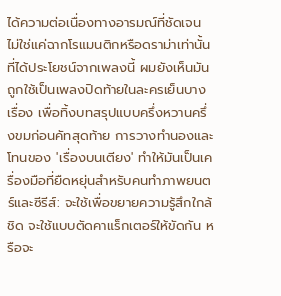ได้ความต่อเนื่องทางอารมณ์ที่ชัดเจน
ไม่ใช่แค่ฉากโรแมนติกหรือดราม่าเท่านั้นที่ได้ประโยชน์จากเพลงนี้ ผมยังเห็นมันถูกใช้เป็นเพลงปิดท้ายในละครเย็นบางเรื่อง เพื่อทิ้งบทสรุปแบบครึ่งหวานครึ่งขมก่อนคัทสุดท้าย การวางทำนองและโทนของ 'เรื่องบนเตียง' ทำให้มันเป็นเครื่องมือที่ยืดหยุ่นสำหรับคนทำภาพยนตร์และซีรีส์: จะใช้เพื่อขยายความรู้สึกใกล้ชิด จะใช้แบบตัดคาแร็กเตอร์ให้ขัดกัน หรือจะ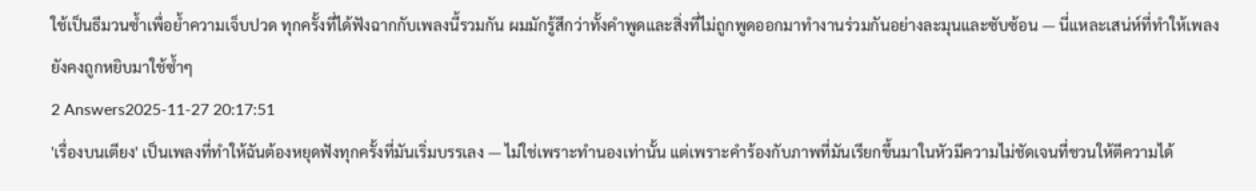ใช้เป็นธีมวนซ้ำเพื่อย้ำความเจ็บปวด ทุกครั้งที่ได้ฟังฉากกับเพลงนี้รวมกัน ผมมักรู้สึกว่าทั้งคำพูดและสิ่งที่ไม่ถูกพูดออกมาทำงานร่วมกันอย่างละมุนและซับซ้อน — นี่แหละเสน่ห์ที่ทำให้เพลงยังคงถูกหยิบมาใช้ซ้ำๆ
2 Answers2025-11-27 20:17:51
'เรื่องบนเตียง' เป็นเพลงที่ทำให้ฉันต้องหยุดฟังทุกครั้งที่มันเริ่มบรรเลง — ไม่ใช่เพราะทำนองเท่านั้น แต่เพราะคำร้องกับภาพที่มันเรียกขึ้นมาในหัวมีความไม่ชัดเจนที่ชวนให้ตีความได้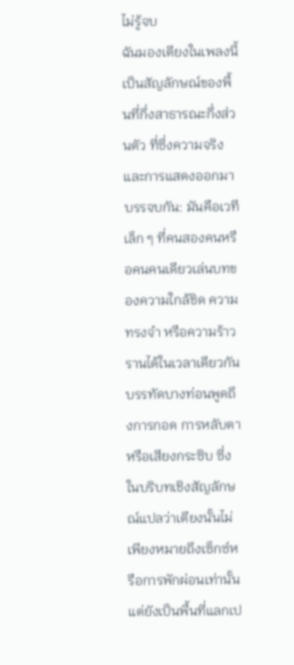ไม่รู้จบ
ฉันมองเตียงในเพลงนี้เป็นสัญลักษณ์ของพื้นที่กึ่งสาธารณะกึ่งส่วนตัว ที่ซึ่งความจริงและการแสดงออกมาบรรจบกัน: มันคือเวทีเล็ก ๆ ที่คนสองคนหรือคนคนเดียวเล่นบทของความใกล้ชิด ความทรงจำ หรือความร้าวรานได้ในเวลาเดียวกัน บรรทัดบางท่อนพูดถึงการกอด การหลับตา หรือเสียงกระซิบ ซึ่งในบริบทเชิงสัญลักษณ์แปลว่าเตียงนั้นไม่เพียงหมายถึงเซ็กซ์หรือการพักผ่อนเท่านั้น แต่ยังเป็นพื้นที่แลกเป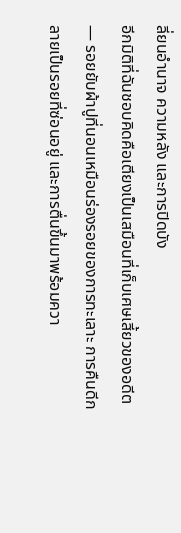ลี่ยนอำนาจ ความหลัง และการปิดบัง
อีกมิติที่ฉันชอบคิดคือเตียงเป็นเสมือนที่เก็บเศษเสี้ยวของอดีต — รอยยับผ้าปูที่นอนเหมือนร่องรอยของการทะเลาะ การคืนดีกลายเป็นรอยที่ซ่อนอยู่ และการตื่นขึ้นมาพร้อมควา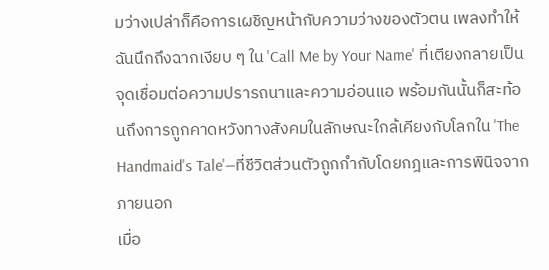มว่างเปล่าก็คือการเผชิญหน้ากับความว่างของตัวตน เพลงทำให้ฉันนึกถึงฉากเงียบ ๆ ใน 'Call Me by Your Name' ที่เตียงกลายเป็นจุดเชื่อมต่อความปรารถนาและความอ่อนแอ พร้อมกันนั้นก็สะท้อนถึงการถูกคาดหวังทางสังคมในลักษณะใกล้เคียงกับโลกใน 'The Handmaid's Tale'—ที่ชีวิตส่วนตัวถูกกำกับโดยกฎและการพินิจจากภายนอก
เมื่อ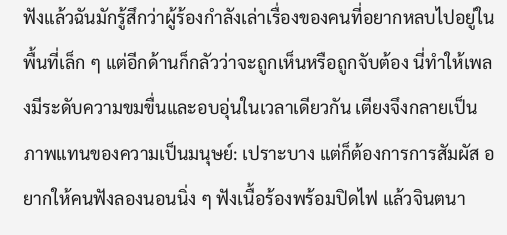ฟังแล้วฉันมักรู้สึกว่าผู้ร้องกำลังเล่าเรื่องของคนที่อยากหลบไปอยู่ในพื้นที่เล็ก ๆ แต่อีกด้านก็กลัวว่าจะถูกเห็นหรือถูกจับต้อง นี่ทำให้เพลงมีระดับความขมขื่นและอบอุ่นในเวลาเดียวกัน เตียงจึงกลายเป็นภาพแทนของความเป็นมนุษย์: เปราะบาง แต่ก็ต้องการการสัมผัส อยากให้คนฟังลองนอนนิ่ง ๆ ฟังเนื้อร้องพร้อมปิดไฟ แล้วจินตนา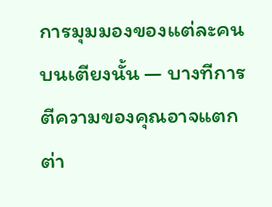การมุมมองของแต่ละคนบนเตียงนั้น — บางทีการตีความของคุณอาจแตกต่า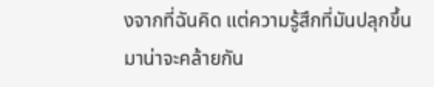งจากที่ฉันคิด แต่ความรู้สึกที่มันปลุกขึ้นมาน่าจะคล้ายกัน